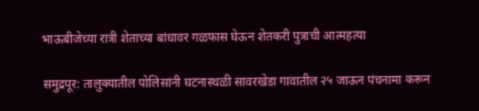भाऊबीजेच्या रात्री शेताच्या बांधावर गळफास घेऊन शेतकरी पुत्राची आत्महत्या

समुद्रपूर: तालुक्यातील पोलिसांनी घटनास्थळी सावरखेडा गावातील २५ जाऊन पंचनामा करून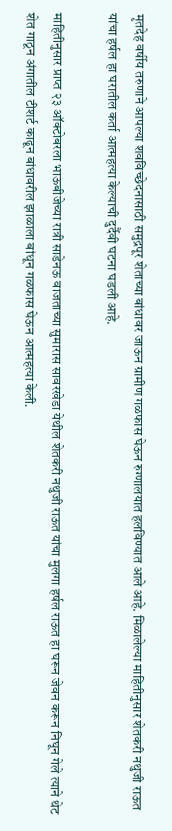मृतदेह वर्षीय तरुणाने आपल्या शवविच्छेदनासाठी समुद्रपूर शेताच्या बांधावर जाऊन ग्रामीण गळफास घेऊन रुग्णालयात हलविण्यात आले आहे. मिळालेल्या माहितीनुसार शेतकरी नथुजी राऊत यांचा हर्षल हा घरातील कर्ता आत्महत्या केल्याची दुर्दैवी घटना घडली आहे.

माहितीनुसार प्राप्त २३ ऑक्टोबरला भाऊबीजेच्या रात्री साडेनऊ वाजताच्या सुमारास सावरखेडा येथील शेतकरी नथुजी राऊत यांचा मुलगा हर्षल राऊत हा घरून जेवन करून निघून गेले त्याने थेट शेत गाठून अंगातील टीशर्ट काढून बांधावरील झाळाला बांधून गळफास घेऊन आत्महत्या केली.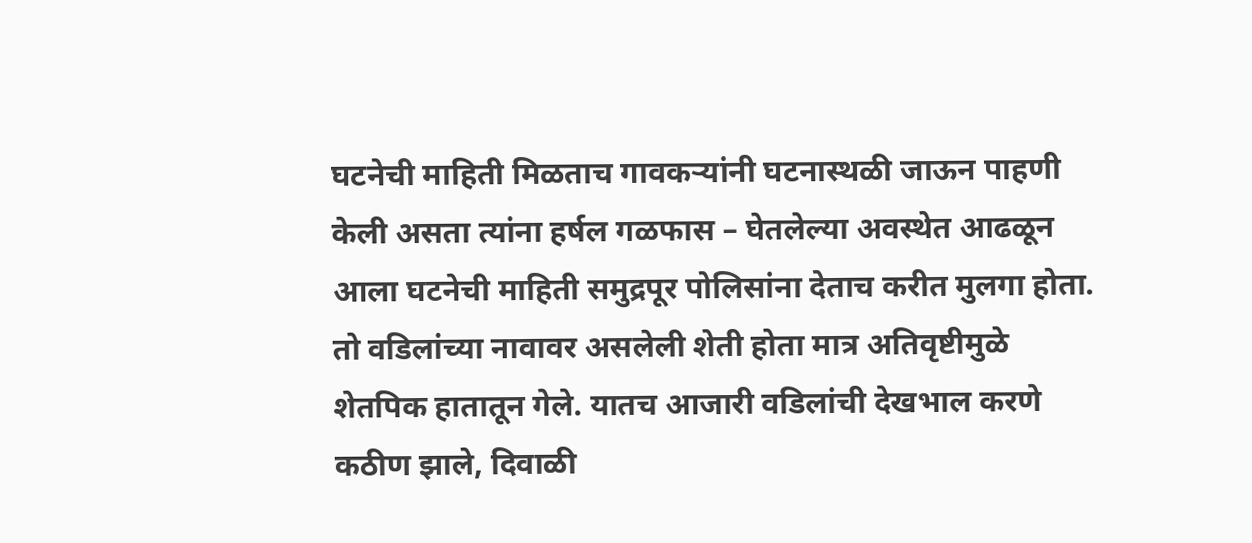घटनेची माहिती मिळताच गावकऱ्यांनी घटनास्थळी जाऊन पाहणी केली असता त्यांना हर्षल गळफास – घेतलेल्या अवस्थेत आढळून आला घटनेची माहिती समुद्रपूर पोलिसांना देताच करीत मुलगा होता. तो वडिलांच्या नावावर असलेली शेती होता मात्र अतिवृष्टीमुळे शेतपिक हातातून गेले. यातच आजारी वडिलांची देखभाल करणे कठीण झाले, दिवाळी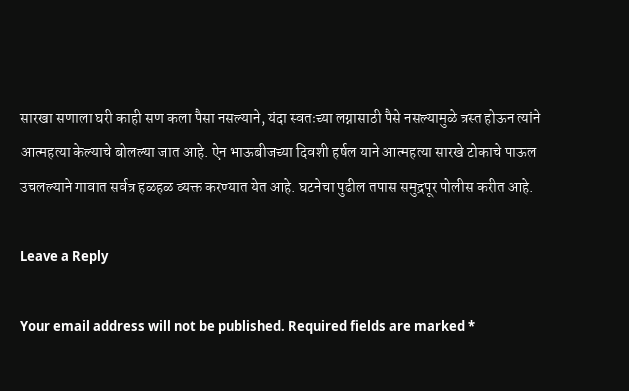सारखा सणाला घरी काही सण कला पैसा नसल्याने, यंदा स्वतःच्या लग्नासाठी पैसे नसल्यामुळे त्रस्त होऊन त्यांने आत्महत्या केल्याचे बोलल्या जात आहे. ऐन भाऊबीजच्या दिवशी हर्षल याने आत्महत्या सारखे टोकाचे पाऊल उचलल्याने गावात सर्वत्र हळहळ व्यक्त करण्यात येत आहे. घटनेचा पुढील तपास समुद्रपूर पोलीस करीत आहे.

Leave a Reply

Your email address will not be published. Required fields are marked *